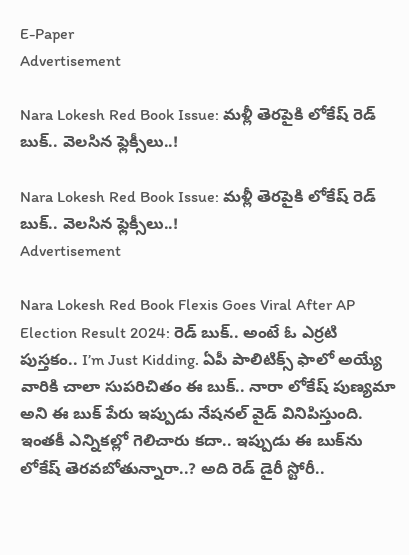E-Paper
Advertisement

Nara Lokesh Red Book Issue: మళ్లీ తెరపైకి లోకేష్ రెడ్ బుక్.. వెలసిన ఫ్లెక్సీలు..!

Nara Lokesh Red Book Issue: మళ్లీ తెరపైకి లోకేష్ రెడ్ బుక్.. వెలసిన ఫ్లెక్సీలు..!
Advertisement

Nara Lokesh Red Book Flexis Goes Viral After AP Election Result 2024: రెడ్ బుక్.. అంటే ఓ ఎర్రటి పుస్తకం.. I’m Just Kidding. ఏపీ పాలిటిక్స్‌ ఫాలో అయ్యే వారికి చాలా సుపరిచితం ఈ బుక్.. నారా లోకేష్‌ పుణ్యమా అని ఈ బుక్ పేరు ఇప్పుడు నేషనల్ వైడ్ వినిపిస్తుంది. ఇంతకీ ఎన్నికల్లో గెలిచారు కదా.. ఇప్పుడు ఈ బుక్‌ను లోకేష్‌ తెరవబోతున్నారా..? అది రెడ్ డైరీ స్టోరీ..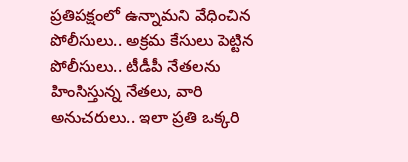ప్రతిపక్షంలో ఉన్నామని వేధించిన పోలీసులు.. అక్రమ కేసులు పెట్టిన పోలీసులు.. టీడీపీ నేతలను హింసిస్తున్న నేతలు, వారి అనుచరులు.. ఇలా ప్రతి ఒక్కరి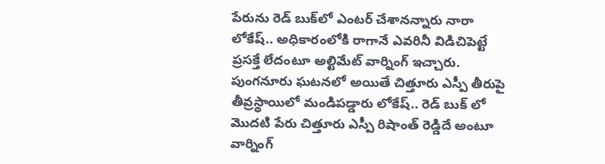పేరును రెడ్ బుక్‌లో ఎంటర్ చేశానన్నారు నారా లోకేష్‌.. అధికారంలోకి రాగానే ఎవరినీ విడిచిపెట్టే ప్రసక్తే లేదంటూ అల్టిమేట్ వార్నింగ్ ఇచ్చారు. పుంగనూరు ఘటనలో అయితే చిత్తూరు ఎస్పీ తీరుపై తీవ్రస్థాయిలో మండిపడ్డారు లోకేష్‌.. రెడ్ బుక్ లో మొదటి పేరు చిత్తూరు ఎస్పీ రిషాంత్ రెడ్డిదే అంటూ వార్నింగ్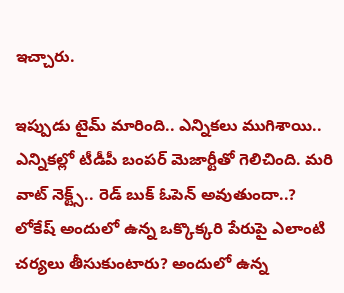ఇచ్చారు.

ఇప్పుడు టైమ్ మారింది.. ఎన్నికలు ముగిశాయి.. ఎన్నికల్లో టీడీపీ బంపర్ మెజార్టీతో గెలిచింది. మరి వాట్ నెక్ట్స్‌.. రెడ్ బుక్‌ ఓపెన్ అవుతుందా..? లోకేష్‌ అందులో ఉన్న ఒక్కొక్కరి పేరుపై ఎలాంటి చర్యలు తీసుకుంటారు? అందులో ఉన్న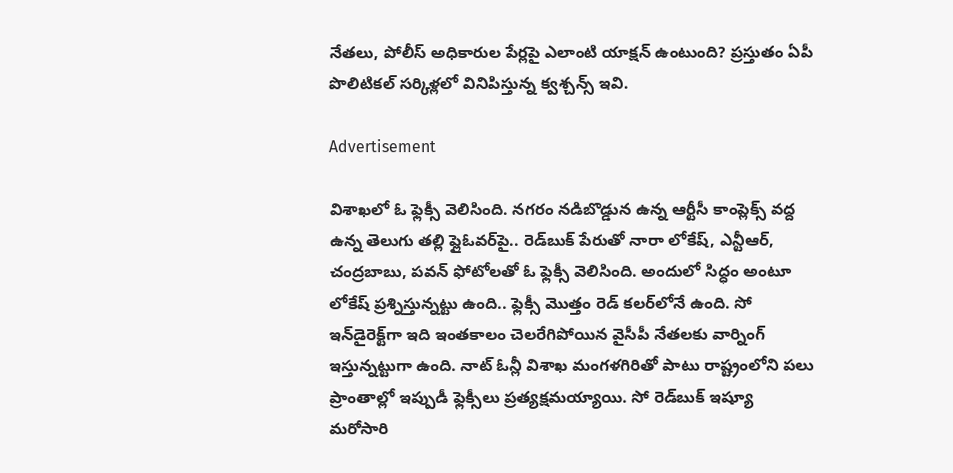నేతలు, పోలీస్ అధికారుల పేర్లపై ఎలాంటి యాక్షన్ ఉంటుంది? ప్రస్తుతం ఏపీ పొలిటికల్ సర్కిళ్లలో వినిపిస్తున్న క్వశ్చన్స్ ఇవి.

Advertisement

విశాఖలో ఓ ఫ్లెక్సీ వెలిసింది. నగరం నడిబొడ్డున ఉన్న ఆర్టీసీ కాంప్లెక్స్‌ వద్ద ఉన్న తెలుగు తల్లి ఫ్లైఓవర్‌పై.. రెడ్‌బుక్ పేరుతో నారా లోకేష్‌, ఎన్టీఆర్, చంద్రబాబు, పవన్‌ ఫోటోలతో ఓ ఫ్లెక్సీ వెలిసింది. అందులో సిద్ధం అంటూ లోకేష్‌ ప్రశ్నిస్తున్నట్టు ఉంది.. ఫ్లెక్సీ మొత్తం రెడ్‌ కలర్‌లోనే ఉంది. సో ఇన్‌డైరెక్ట్‌గా ఇది ఇంతకాలం చెలరేగిపోయిన వైసీపీ నేతలకు వార్నింగ్ ఇస్తున్నట్టుగా ఉంది. నాట్‌ ఓన్లీ విశాఖ మంగళగిరితో పాటు రాష్ట్రంలోని పలు ప్రాంతాల్లో ఇప్పుడీ ఫ్లెక్సీలు ప్రత్యక్షమయ్యాయి. సో రెడ్‌బుక్ ఇష్యూ మరోసారి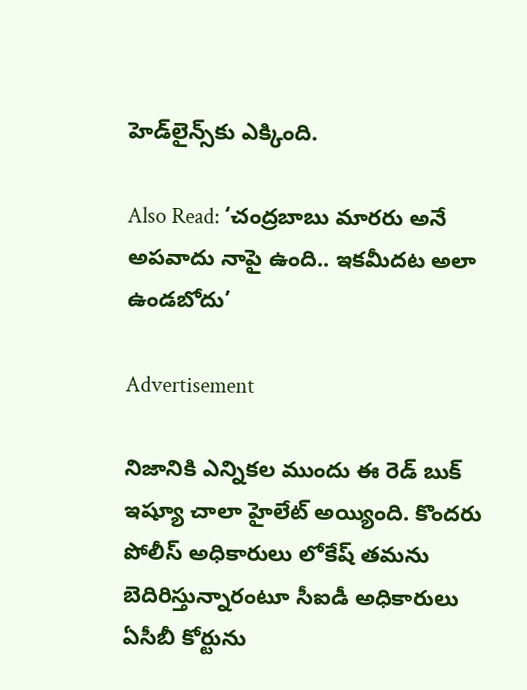హెడ్‌లైన్స్‌కు ఎక్కింది.

Also Read: ‘చంద్రబాబు మారరు అనే అపవాదు నాపై ఉంది.. ఇకమీదట అలా ఉండబోదు’

Advertisement

నిజానికి ఎన్నికల ముందు ఈ రెడ్‌ బుక్‌ ఇష్యూ చాలా హైలేట్ అయ్యింది. కొందరు పోలీస్‌ అధికారులు లోకేష్‌ తమను బెదిరిస్తున్నారంటూ సీఐడీ అధికారులు ఏసీబీ కోర్టును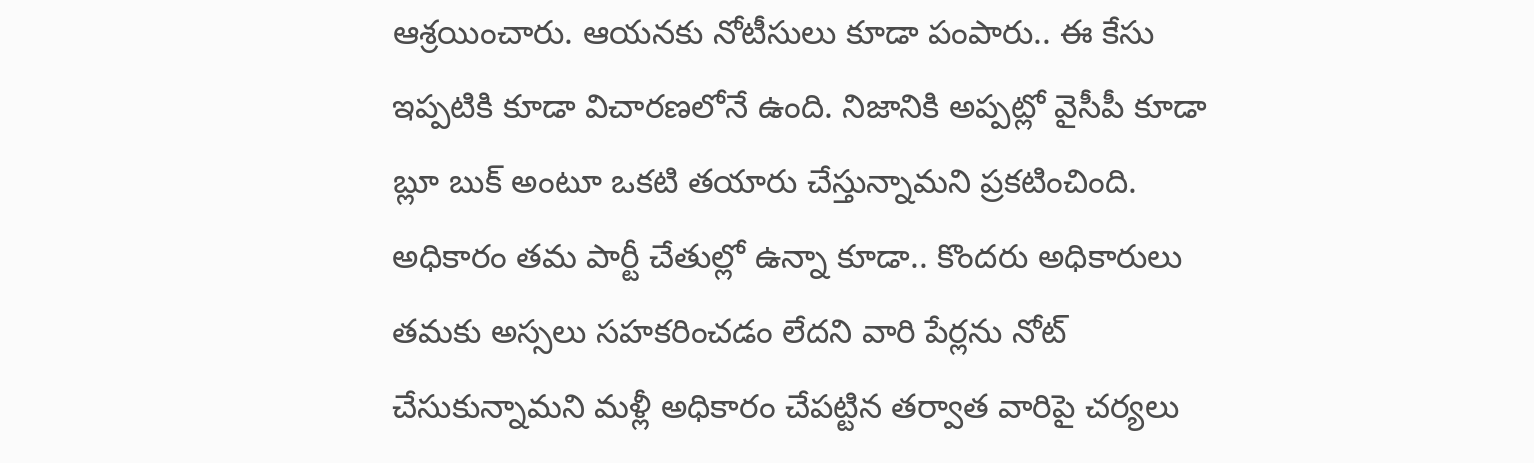ఆశ్రయించారు. ఆయనకు నోటీసులు కూడా పంపారు.. ఈ కేసు ఇప్పటికి కూడా విచారణలోనే ఉంది. నిజానికి అప్పట్లో వైసీపీ కూడా బ్లూ బుక్‌ అంటూ ఒకటి తయారు చేస్తున్నామని ప్రకటించింది. అధికారం తమ పార్టీ చేతుల్లో ఉన్నా కూడా.. కొందరు అధికారులు తమకు అస్సలు సహకరించడం లేదని వారి పేర్లను నోట్ చేసుకున్నామని మళ్లీ అధికారం చేపట్టిన తర్వాత వారిపై చర్యలు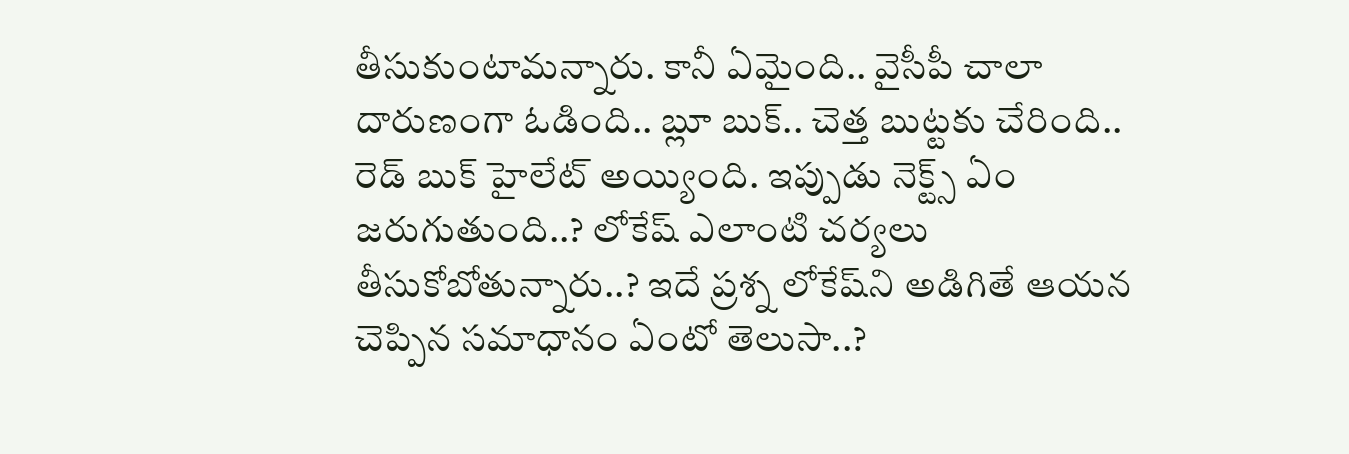తీసుకుంటామన్నారు. కానీ ఏమైంది.. వైసీపీ చాలా దారుణంగా ఓడింది.. బ్లూ బుక్.. చెత్త బుట్టకు చేరింది.. రెడ్ బుక్ హైలేట్ అయ్యింది. ఇప్పుడు నెక్ట్స్ ఏం జరుగుతుంది..? లోకేష్‌ ఎలాంటి చర్యలు తీసుకోబోతున్నారు..? ఇదే ప్రశ్న లోకేష్‌ని అడిగితే ఆయన చెప్పిన సమాధానం ఏంటో తెలుసా..?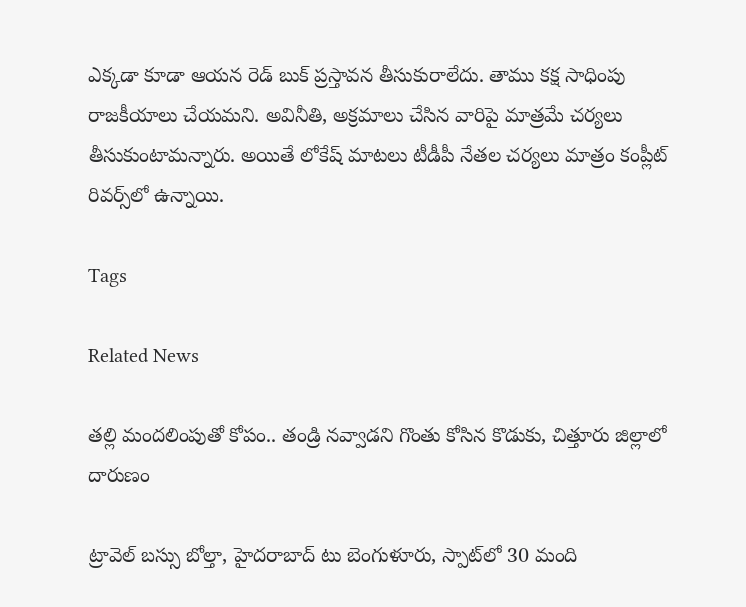ఎక్కడా కూడా ఆయన రెడ్‌ బుక్‌ ప్రస్తావన తీసుకురాలేదు. తాము కక్ష సాధింపు రాజకీయాలు చేయమని. అవినీతి, అక్రమాలు చేసిన వారిపై మాత్రమే చర్యలు తీసుకుంటామన్నారు. అయితే లోకేష్ మాటలు టీడీపీ నేతల చర్యలు మాత్రం కంప్లీట్ రివర్స్‌లో ఉన్నాయి.

Tags

Related News

తల్లి మందలింపుతో కోపం.. తండ్రి నవ్వాడని గొంతు కోసిన కొడుకు, చిత్తూరు జిల్లాలో దారుణం

ట్రావెల్ బస్సు బోల్తా, హైదరాబాద్ టు బెంగుళూరు, స్పాట్‌లో 30 మంది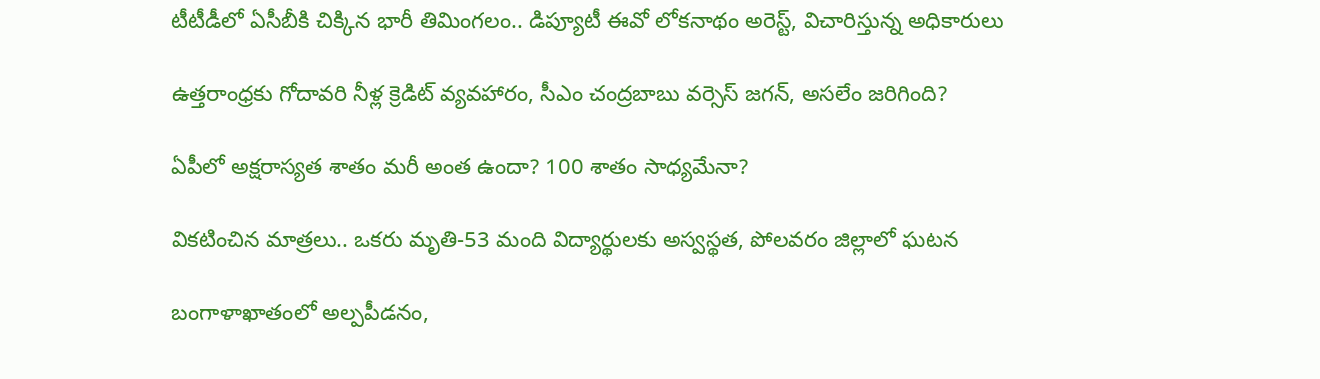టీటీడీలో ఏసీబీకి చిక్కిన భారీ తిమింగలం.. డిప్యూటీ ఈవో లోకనాథం అరెస్ట్, విచారిస్తున్న అధికారులు

ఉత్తరాంధ్రకు గోదావరి నీళ్ల క్రెడిట్ వ్యవహారం, సీఎం చంద్రబాబు వర్సెస్ జగన్, అసలేం జరిగింది?

ఏపీలో అక్షరాస్యత శాతం మరీ అంత ఉందా? 100 శాతం సాధ్యమేనా?

వికటించిన మాత్రలు.. ఒకరు మృతి-53 మంది విద్యార్థులకు అస్వస్థత, పోలవరం జిల్లాలో ఘటన

బంగాళాఖాతంలో అల్పపీడనం,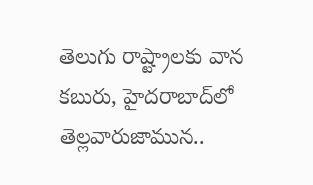తెలుగు రాష్ట్రాలకు వాన కబురు, హైదరాబాద్‌లో తెల్లవారుజామున..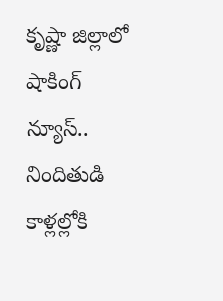కృష్ణా జిల్లాలో షాకింగ్ న్యూస్.. నిందితుడి కాళ్లల్లోకి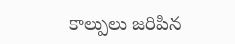కాల్పులు జరిపిన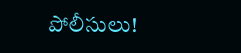పోలీసులు!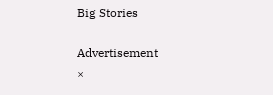Big Stories

Advertisement
×